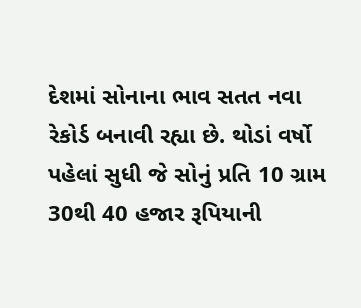દેશમાં સોનાના ભાવ સતત નવા રેકોર્ડ બનાવી રહ્યા છે. થોડાં વર્ષો પહેલાં સુધી જે સોનું પ્રતિ 10 ગ્રામ 30થી 40 હજાર રૂપિયાની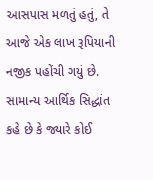આસપાસ મળતું હતું, તે આજે એક લાખ રૂપિયાની નજીક પહોંચી ગયું છે. સામાન્ય આર્થિક સિદ્ધાંત કહે છે કે જ્યારે કોઈ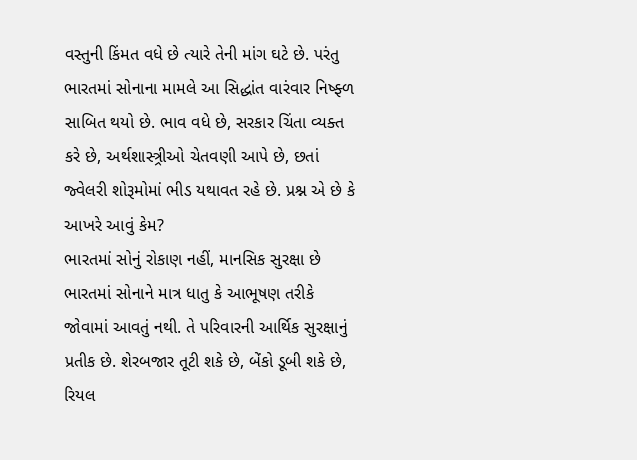વસ્તુની કિંમત વધે છે ત્યારે તેની માંગ ઘટે છે. પરંતુ ભારતમાં સોનાના મામલે આ સિદ્ધાંત વારંવાર નિષ્ફ્ળ સાબિત થયો છે. ભાવ વધે છે, સરકાર ચિંતા વ્યક્ત કરે છે, અર્થશાસ્ત્ર્રીઓ ચેતવણી આપે છે, છતાં જ્વેલરી શોરૂમોમાં ભીડ યથાવત રહે છે. પ્રશ્ન એ છે કે આખરે આવું કેમ?
ભારતમાં સોનું રોકાણ નહીં, માનસિક સુરક્ષા છે
ભારતમાં સોનાને માત્ર ધાતુ કે આભૂષણ તરીકે જોવામાં આવતું નથી. તે પરિવારની આર્થિક સુરક્ષાનું પ્રતીક છે. શેરબજાર તૂટી શકે છે, બેંકો ડૂબી શકે છે, રિયલ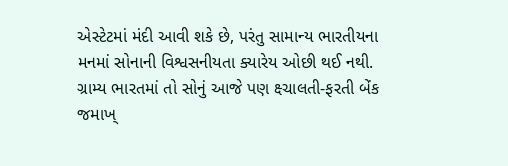એસ્ટેટમાં મંદી આવી શકે છે, પરંતુ સામાન્ય ભારતીયના મનમાં સોનાની વિશ્વસનીયતા ક્યારેય ઓછી થઈ નથી. ગ્રામ્ય ભારતમાં તો સોનું આજે પણ ક્ષ્ચાલતી-ફરતી બેંક જમાખ્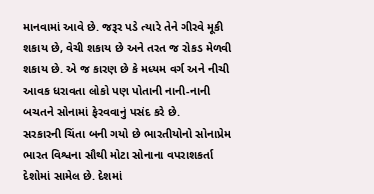માનવામાં આવે છે. જરૂર પડે ત્યારે તેને ગીરવે મૂકી શકાય છે, વેચી શકાય છે અને તરત જ રોકડ મેળવી શકાય છે. એ જ કારણ છે કે મધ્યમ વર્ગ અને નીચી આવક ધરાવતા લોકો પણ પોતાની નાની-નાની બચતને સોનામાં ફેરવવાનું પસંદ કરે છે.
સરકારની ચિંતા બની ગયો છે ભારતીયોનો સોનાપ્રેમ
ભારત વિશ્વના સૌથી મોટા સોનાના વપરાશકર્તા દેશોમાં સામેલ છે. દેશમાં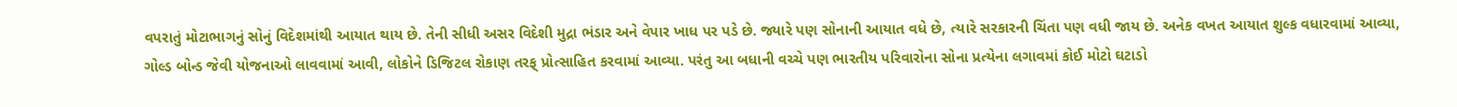વપરાતું મોટાભાગનું સોનું વિદેશમાંથી આયાત થાય છે. તેની સીધી અસર વિદેશી મુદ્રા ભંડાર અને વેપાર ખાધ પર પડે છે. જ્યારે પણ સોનાની આયાત વધે છે, ત્યારે સરકારની ચિંતા પણ વધી જાય છે. અનેક વખત આયાત શુલ્ક વધારવામાં આવ્યા, ગોલ્ડ બોન્ડ જેવી યોજનાઓ લાવવામાં આવી, લોકોને ડિજિટલ રોકાણ તરફ્ પ્રોત્સાહિત કરવામાં આવ્યા. પરંતુ આ બધાની વચ્ચે પણ ભારતીય પરિવારોના સોના પ્રત્યેના લગાવમાં કોઈ મોટો ઘટાડો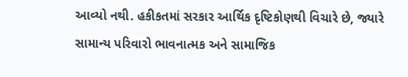આવ્યો નથી. હકીકતમાં સરકાર આર્થિક દૃષ્ટિકોણથી વિચારે છે, જ્યારે સામાન્ય પરિવારો ભાવનાત્મક અને સામાજિક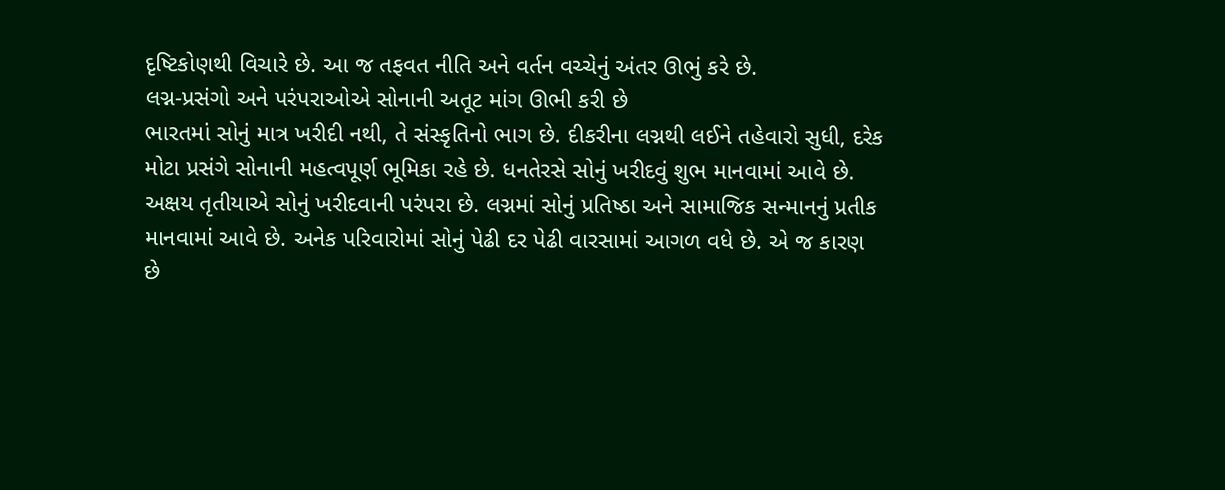દૃષ્ટિકોણથી વિચારે છે. આ જ તફવત નીતિ અને વર્તન વચ્ચેનું અંતર ઊભું કરે છે.
લગ્ન-પ્રસંગો અને પરંપરાઓએ સોનાની અતૂટ માંગ ઊભી કરી છે
ભારતમાં સોનું માત્ર ખરીદી નથી, તે સંસ્કૃતિનો ભાગ છે. દીકરીના લગ્નથી લઈને તહેવારો સુધી, દરેક મોટા પ્રસંગે સોનાની મહત્વપૂર્ણ ભૂમિકા રહે છે. ધનતેરસે સોનું ખરીદવું શુભ માનવામાં આવે છે. અક્ષય તૃતીયાએ સોનું ખરીદવાની પરંપરા છે. લગ્નમાં સોનું પ્રતિષ્ઠા અને સામાજિક સન્માનનું પ્રતીક માનવામાં આવે છે. અનેક પરિવારોમાં સોનું પેઢી દર પેઢી વારસામાં આગળ વધે છે. એ જ કારણ છે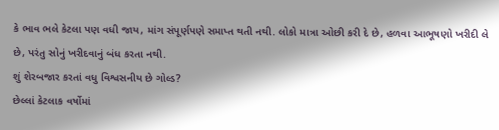કે ભાવ ભલે કેટલા પણ વધી જાય, માંગ સંપૂર્ણપણે સમાપ્ત થતી નથી. લોકો માત્રા ઓછી કરી દે છે, હળવા આભૂષણો ખરીદી લે છે, પરંતુ સોનું ખરીદવાનું બંધ કરતા નથી.
શું શેરબજાર કરતાં વધુ વિશ્વસનીય છે ગોલ્ડ?
છેલ્લાં કેટલાક વર્ષોમાં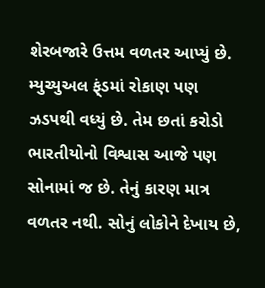શેરબજારે ઉત્તમ વળતર આપ્યું છે. મ્યુચ્યુઅલ ફ્ંડમાં રોકાણ પણ ઝડપથી વધ્યું છે. તેમ છતાં કરોડો ભારતીયોનો વિશ્વાસ આજે પણ સોનામાં જ છે. તેનું કારણ માત્ર વળતર નથી. સોનું લોકોને દેખાય છે,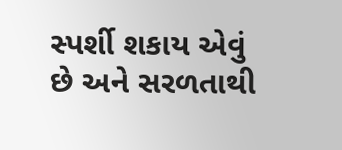સ્પર્શી શકાય એવું છે અને સરળતાથી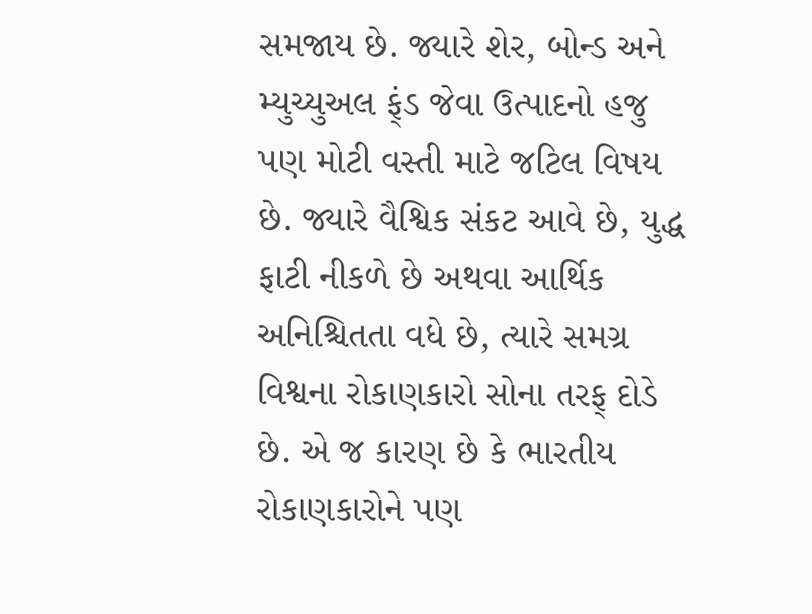સમજાય છે. જ્યારે શેર, બોન્ડ અને મ્યુચ્યુઅલ ફ્ંડ જેવા ઉત્પાદનો હજુ પણ મોટી વસ્તી માટે જટિલ વિષય છે. જ્યારે વૈશ્વિક સંકટ આવે છે, યુદ્ધ ફાટી નીકળે છે અથવા આર્થિક અનિશ્ચિતતા વધે છે, ત્યારે સમગ્ર વિશ્વના રોકાણકારો સોના તરફ્ દોડે છે. એ જ કારણ છે કે ભારતીય રોકાણકારોને પણ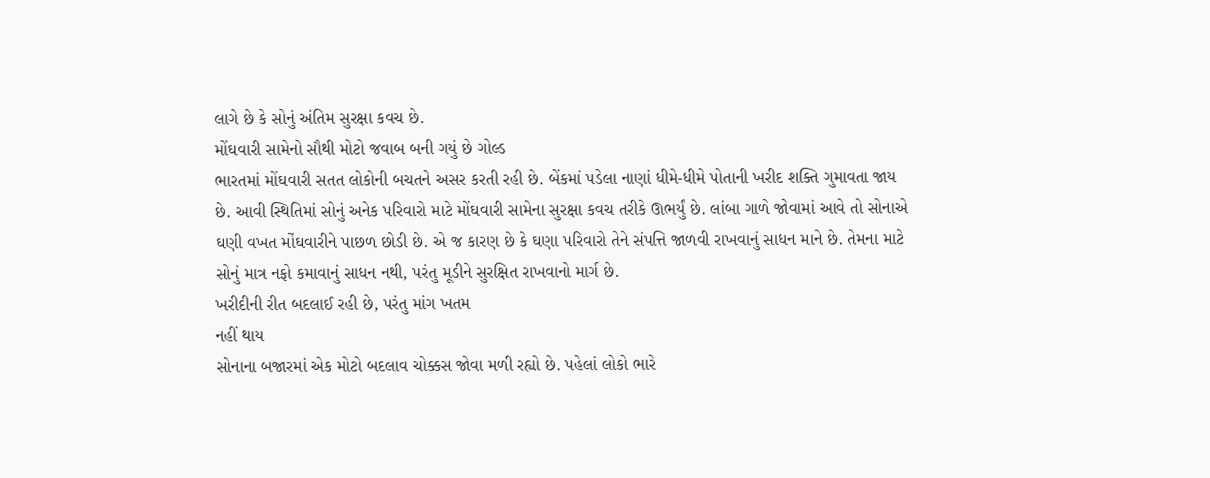લાગે છે કે સોનું અંતિમ સુરક્ષા કવચ છે.
મોંઘવારી સામેનો સૌથી મોટો જવાબ બની ગયું છે ગોલ્ડ
ભારતમાં મોંઘવારી સતત લોકોની બચતને અસર કરતી રહી છે. બેંકમાં પડેલા નાણાં ધીમે-ધીમે પોતાની ખરીદ શક્તિ ગુમાવતા જાય છે. આવી સ્થિતિમાં સોનું અનેક પરિવારો માટે મોંઘવારી સામેના સુરક્ષા કવચ તરીકે ઊભર્યું છે. લાંબા ગાળે જોવામાં આવે તો સોનાએ ઘણી વખત મોંઘવારીને પાછળ છોડી છે. એ જ કારણ છે કે ઘણા પરિવારો તેને સંપત્તિ જાળવી રાખવાનું સાધન માને છે. તેમના માટે સોનું માત્ર નફો કમાવાનું સાધન નથી, પરંતુ મૂડીને સુરક્ષિત રાખવાનો માર્ગ છે.
ખરીદીની રીત બદલાઈ રહી છે, પરંતુ માંગ ખતમ
નહીં થાય
સોનાના બજારમાં એક મોટો બદલાવ ચોક્કસ જોવા મળી રહ્યો છે. પહેલાં લોકો ભારે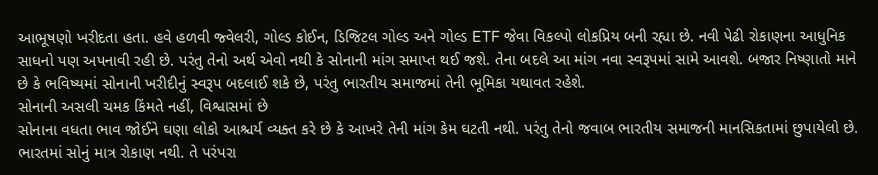આભૂષણો ખરીદતા હતા. હવે હળવી જ્વેલરી, ગોલ્ડ કોઈન, ડિજિટલ ગોલ્ડ અને ગોલ્ડ ETF જેવા વિકલ્પો લોકપ્રિય બની રહ્યા છે. નવી પેઢી રોકાણના આધુનિક સાધનો પણ અપનાવી રહી છે. પરંતુ તેનો અર્થ એવો નથી કે સોનાની માંગ સમાપ્ત થઈ જશે. તેના બદલે આ માંગ નવા સ્વરૂપમાં સામે આવશે. બજાર નિષ્ણાતો માને છે કે ભવિષ્યમાં સોનાની ખરીદીનું સ્વરૂપ બદલાઈ શકે છે, પરંતુ ભારતીય સમાજમાં તેની ભૂમિકા યથાવત રહેશે.
સોનાની અસલી ચમક કિંમતે નહીં, વિશ્વાસમાં છે
સોનાના વધતા ભાવ જોઈને ઘણા લોકો આશ્ચર્ય વ્યક્ત કરે છે કે આખરે તેની માંગ કેમ ઘટતી નથી. પરંતુ તેનો જવાબ ભારતીય સમાજની માનસિકતામાં છુપાયેલો છે. ભારતમાં સોનું માત્ર રોકાણ નથી. તે પરંપરા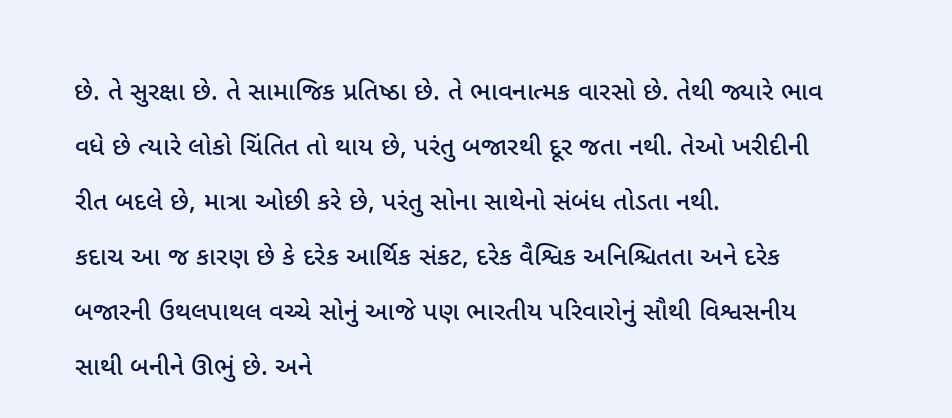છે. તે સુરક્ષા છે. તે સામાજિક પ્રતિષ્ઠા છે. તે ભાવનાત્મક વારસો છે. તેથી જ્યારે ભાવ વધે છે ત્યારે લોકો ચિંતિત તો થાય છે, પરંતુ બજારથી દૂર જતા નથી. તેઓ ખરીદીની રીત બદલે છે, માત્રા ઓછી કરે છે, પરંતુ સોના સાથેનો સંબંધ તોડતા નથી.
કદાચ આ જ કારણ છે કે દરેક આર્થિક સંકટ, દરેક વૈશ્વિક અનિશ્ચિતતા અને દરેક બજારની ઉથલપાથલ વચ્ચે સોનું આજે પણ ભારતીય પરિવારોનું સૌથી વિશ્વસનીય સાથી બનીને ઊભું છે. અને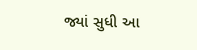જ્યાં સુધી આ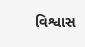વિશ્વાસ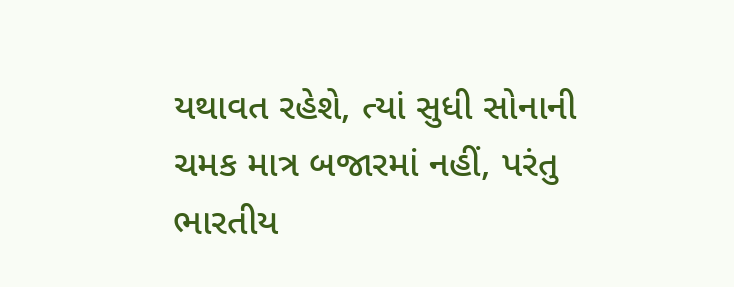યથાવત રહેશે, ત્યાં સુધી સોનાની ચમક માત્ર બજારમાં નહીં, પરંતુ ભારતીય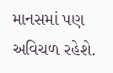માનસમાં પણ અવિચળ રહેશે.